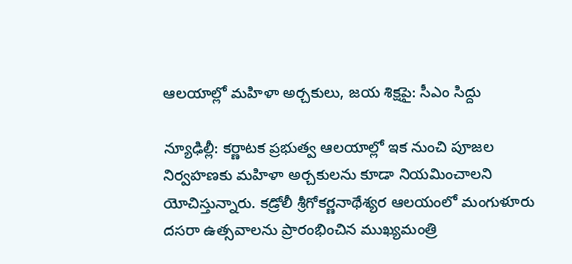ఆలయాల్లో మహిళా అర్చకులు, జయ శిక్షపై: సీఎం సిద్దు

న్యూఢిల్లీ: కర్ణాటక ప్రభుత్వ ఆలయాల్లో ఇక నుంచి పూజల నిర్వహణకు మహిళా అర్చకులను కూడా నియమించాలని యోచిస్తున్నారు. కడ్రోలీ శ్రీగోకర్ణనాథేశ్యర ఆలయంలో మంగుళూరు దసరా ఉత్సవాలను ప్రారంభించిన ముఖ్యమంత్రి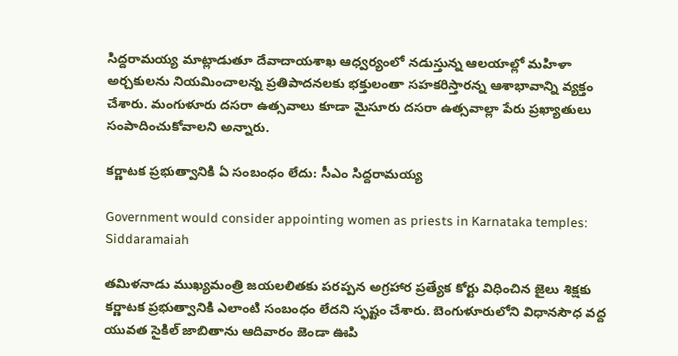సిద్దరామయ్య మాట్లాడుతూ దేవాదాయశాఖ ఆధ్వర్యంలో నడుస్తున్న ఆలయాల్లో మహిళా అర్చకులను నియమించాలన్న ప్రతిపాదనలకు భక్తులంతా సహకరిస్తారన్న ఆశాభావాన్ని వ్యక్తం చేశారు. మంగుళూరు దసరా ఉత్సవాలు కూడా మైసూరు దసరా ఉత్సవాల్లా పేరు ప్రఖ్యాతులు సంపాదించుకోవాలని అన్నారు.

కర్ణాటక ప్రభుత్వానికి ఏ సంబంధం లేదు: సీఎం సిద్దరామయ్య

Government would consider appointing women as priests in Karnataka temples: Siddaramaiah

తమిళనాడు ముఖ్యమంత్రి జయలలితకు పరప్పన అగ్రహార ప్రత్యేక కోర్టు విధించిన జైలు శిక్షకు కర్ణాటక ప్రభుత్వానికి ఎలాంటి సంబంధం లేదని స్ఫష్టం చేశారు. బెంగుళూరులోని విధానసౌధ వద్ద యువత సైకిల్ జాబితాను ఆదివారం జెండా ఊపి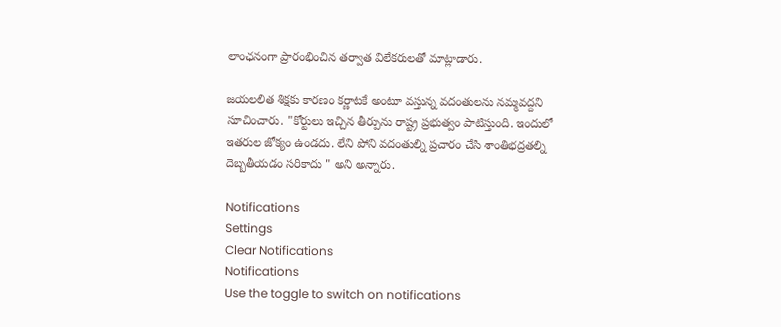లాంఛనంగా ప్రారంభించిన తర్వాత విలేకరులతో మాట్లాడారు.

జయలలిత శిక్షకు కారణం కర్ణాటకే అంటూ వస్తున్న వదంతులను నమ్మవద్దని సూచించారు. "కోర్టులు ఇచ్చిన తీర్పును రాష్ట్ర ప్రభుత్వం పాటిస్తుంది. ఇందులో ఇతరుల జోక్యం ఉండదు. లేని పోని వదంతుల్ని ప్రచారం చేసి శాంతిభద్రతల్ని దెబ్బతీయడం సరికాదు " అని అన్నారు.

Notifications
Settings
Clear Notifications
Notifications
Use the toggle to switch on notifications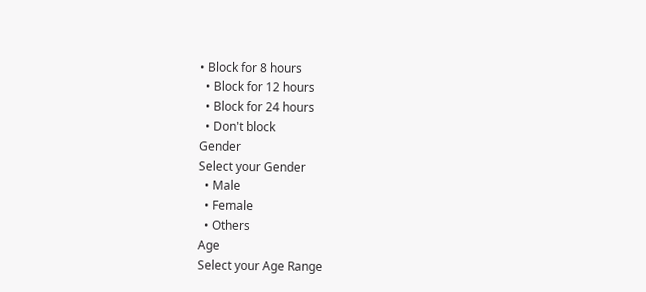• Block for 8 hours
  • Block for 12 hours
  • Block for 24 hours
  • Don't block
Gender
Select your Gender
  • Male
  • Female
  • Others
Age
Select your Age Range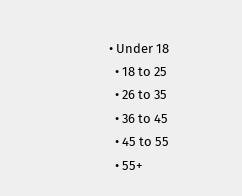• Under 18
  • 18 to 25
  • 26 to 35
  • 36 to 45
  • 45 to 55
  • 55+